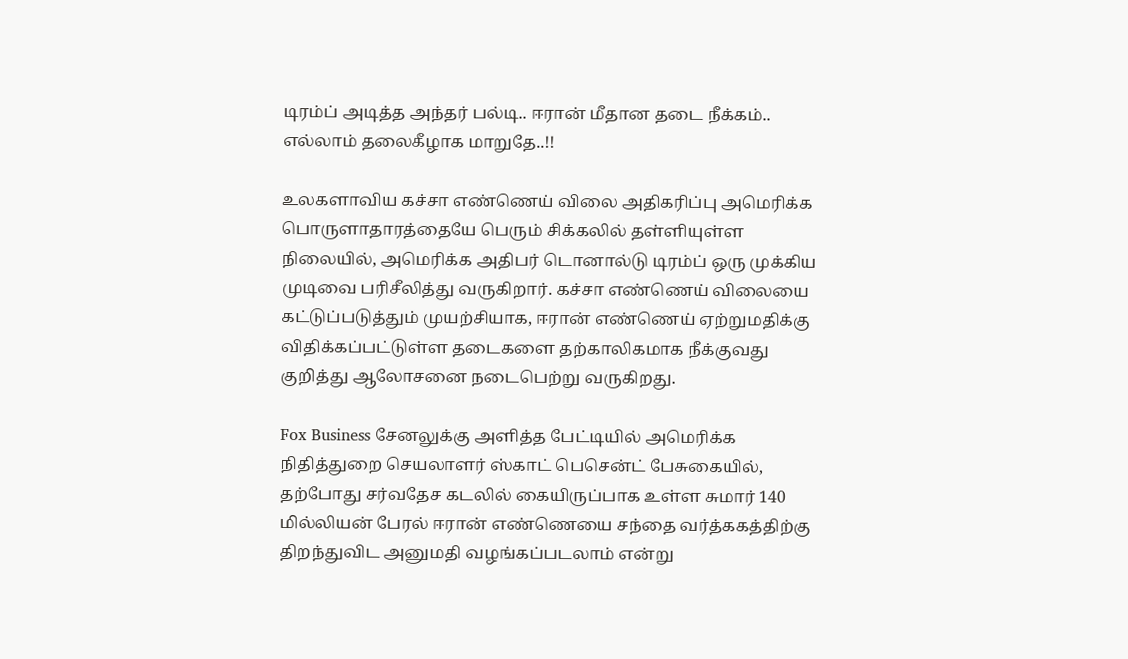டிரம்ப் அடித்த அந்தர் பல்டி.. ஈரான் மீதான தடை நீக்கம்.. எல்லாம் தலைகீழாக மாறுதே..!!

உலகளாவிய கச்சா எண்ணெய் விலை அதிகரிப்பு அமெரிக்க பொருளாதாரத்தையே பெரும் சிக்கலில் தள்ளியுள்ள நிலையில், அமெரிக்க அதிபர் டொனால்டு டிரம்ப் ஒரு முக்கிய முடிவை பரிசீலித்து வருகிறார். கச்சா எண்ணெய் விலையை கட்டுப்படுத்தும் முயற்சியாக, ஈரான் எண்ணெய் ஏற்றுமதிக்கு விதிக்கப்பட்டுள்ள தடைகளை தற்காலிகமாக நீக்குவது குறித்து ஆலோசனை நடைபெற்று வருகிறது.

Fox Business சேனலுக்கு அளித்த பேட்டியில் அமெரிக்க நிதித்துறை செயலாளர் ஸ்காட் பெசென்ட் பேசுகையில், தற்போது சர்வதேச கடலில் கையிருப்பாக உள்ள சுமார் 140 மில்லியன் பேரல் ஈரான் எண்ணெயை சந்தை வர்த்ககத்திற்கு திறந்துவிட அனுமதி வழங்கப்படலாம் என்று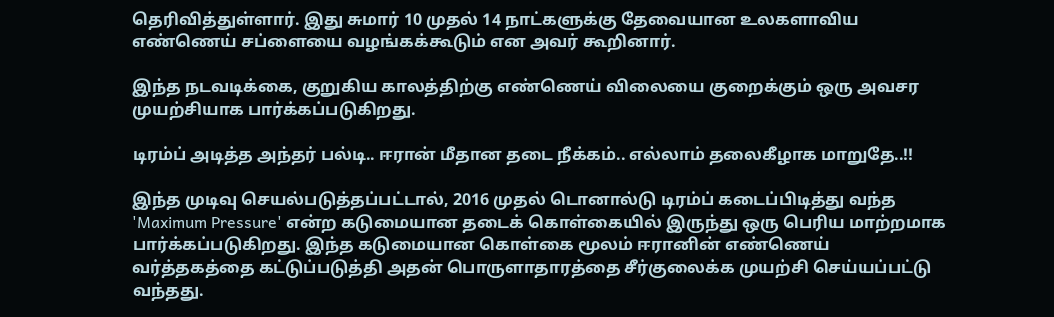தெரிவித்துள்ளார். இது சுமார் 10 முதல் 14 நாட்களுக்கு தேவையான உலகளாவிய எண்ணெய் சப்ளையை வழங்கக்கூடும் என அவர் கூறினார்.

இந்த நடவடிக்கை, குறுகிய காலத்திற்கு எண்ணெய் விலையை குறைக்கும் ஒரு அவசர முயற்சியாக பார்க்கப்படுகிறது.

டிரம்ப் அடித்த அந்தர் பல்டி.. ஈரான் மீதான தடை நீக்கம்.. எல்லாம் தலைகீழாக மாறுதே..!!

இந்த முடிவு செயல்படுத்தப்பட்டால், 2016 முதல் டொனால்டு டிரம்ப் கடைப்பிடித்து வந்த 'Maximum Pressure' என்ற கடுமையான தடைக் கொள்கையில் இருந்து ஒரு பெரிய மாற்றமாக பார்க்கப்படுகிறது. இந்த கடுமையான கொள்கை மூலம் ஈரானின் எண்ணெய் வர்த்தகத்தை கட்டுப்படுத்தி அதன் பொருளாதாரத்தை சீர்குலைக்க முயற்சி செய்யப்பட்டு வந்தது.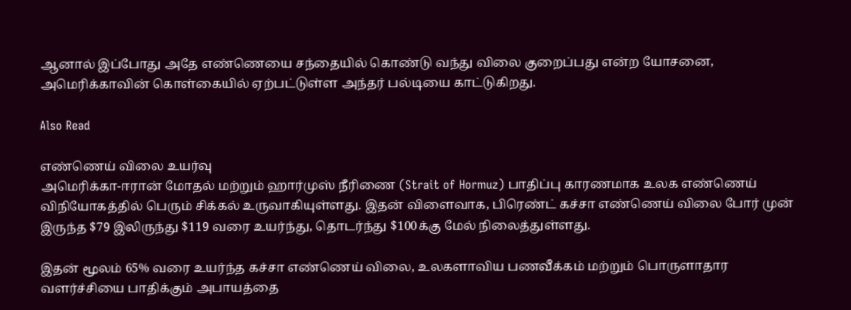ஆனால் இப்போது அதே எண்ணெயை சந்தையில் கொண்டு வந்து விலை குறைப்பது என்ற யோசனை, அமெரிக்காவின் கொள்கையில் ஏற்பட்டுள்ள அந்தர் பல்டியை காட்டுகிறது.

Also Read

எண்ணெய் விலை உயர்வு
அமெரிக்கா-ஈரான் மோதல் மற்றும் ஹார்முஸ் நீரிணை (Strait of Hormuz) பாதிப்பு காரணமாக உலக எண்ணெய் விநியோகத்தில் பெரும் சிக்கல் உருவாகியுள்ளது. இதன் விளைவாக, பிரெண்ட் கச்சா எண்ணெய் விலை போர் முன் இருந்த $79 இலிருந்து $119 வரை உயர்ந்து, தொடர்ந்து $100க்கு மேல் நிலைத்துள்ளது.

இதன் மூலம் 65% வரை உயர்ந்த கச்சா எண்ணெய் விலை, உலகளாவிய பணவீக்கம் மற்றும் பொருளாதார வளர்ச்சியை பாதிக்கும் அபாயத்தை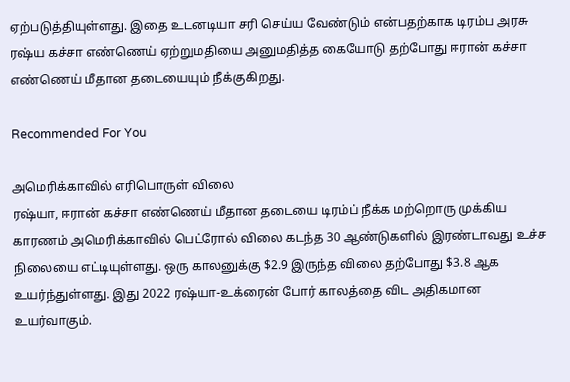ஏற்படுத்தியுள்ளது. இதை உடனடியா சரி செய்ய வேண்டும் என்பதற்காக டிரம்ப அரசு ரஷ்ய கச்சா எண்ணெய் ஏற்றுமதியை அனுமதித்த கையோடு தற்போது ஈரான் கச்சா எண்ணெய் மீதான தடையையும் நீக்குகிறது.

Recommended For You

அமெரிக்காவில் எரிபொருள் விலை
ரஷ்யா, ஈரான் கச்சா எண்ணெய் மீதான தடையை டிரம்ப் நீக்க மற்றொரு முக்கிய காரணம் அமெரிக்காவில் பெட்ரோல் விலை கடந்த 30 ஆண்டுகளில் இரண்டாவது உச்ச நிலையை எட்டியுள்ளது. ஒரு காலனுக்கு $2.9 இருந்த விலை தற்போது $3.8 ஆக உயர்ந்துள்ளது. இது 2022 ரஷ்யா-உக்ரைன் போர் காலத்தை விட அதிகமான உயர்வாகும்.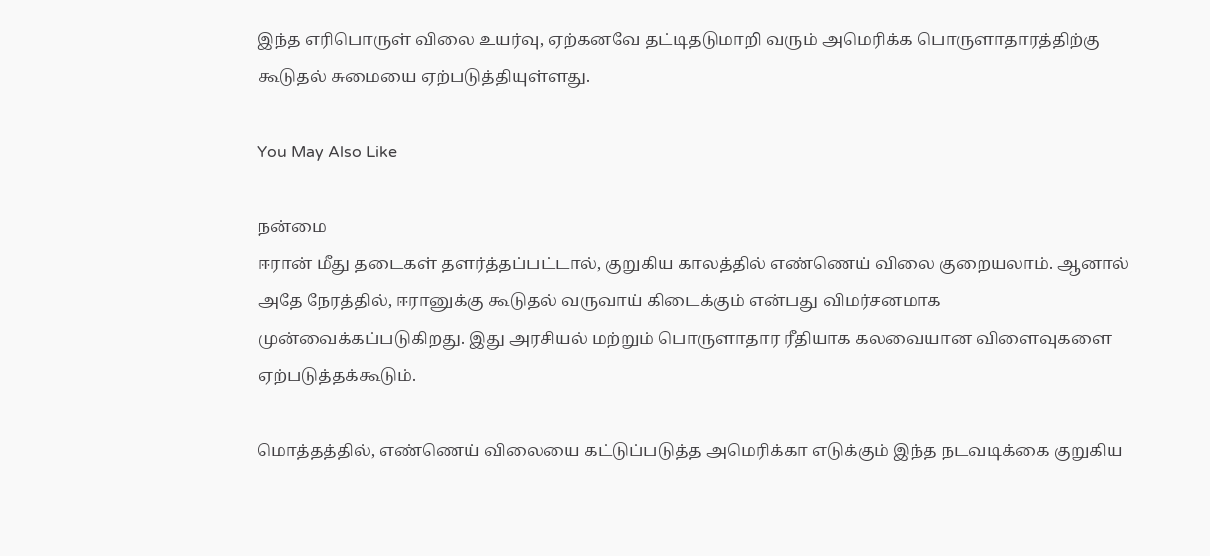இந்த எரிபொருள் விலை உயர்வு, ஏற்கனவே தட்டிதடுமாறி வரும் அமெரிக்க பொருளாதாரத்திற்கு கூடுதல் சுமையை ஏற்படுத்தியுள்ளது.

You May Also Like

நன்மை
ஈரான் மீது தடைகள் தளர்த்தப்பட்டால், குறுகிய காலத்தில் எண்ணெய் விலை குறையலாம். ஆனால் அதே நேரத்தில், ஈரானுக்கு கூடுதல் வருவாய் கிடைக்கும் என்பது விமர்சனமாக முன்வைக்கப்படுகிறது. இது அரசியல் மற்றும் பொருளாதார ரீதியாக கலவையான விளைவுகளை ஏற்படுத்தக்கூடும்.

மொத்தத்தில், எண்ணெய் விலையை கட்டுப்படுத்த அமெரிக்கா எடுக்கும் இந்த நடவடிக்கை குறுகிய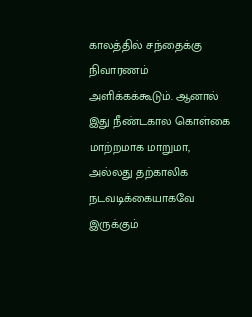காலத்தில் சந்தைக்கு நிவாரணம் அளிக்கக்கூடும். ஆனால் இது நீண்டகால கொள்கை மாற்றமாக மாறுமா, அல்லது தற்காலிக நடவடிக்கையாகவே இருக்கும்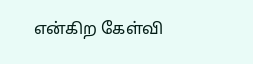என்கிற கேள்வி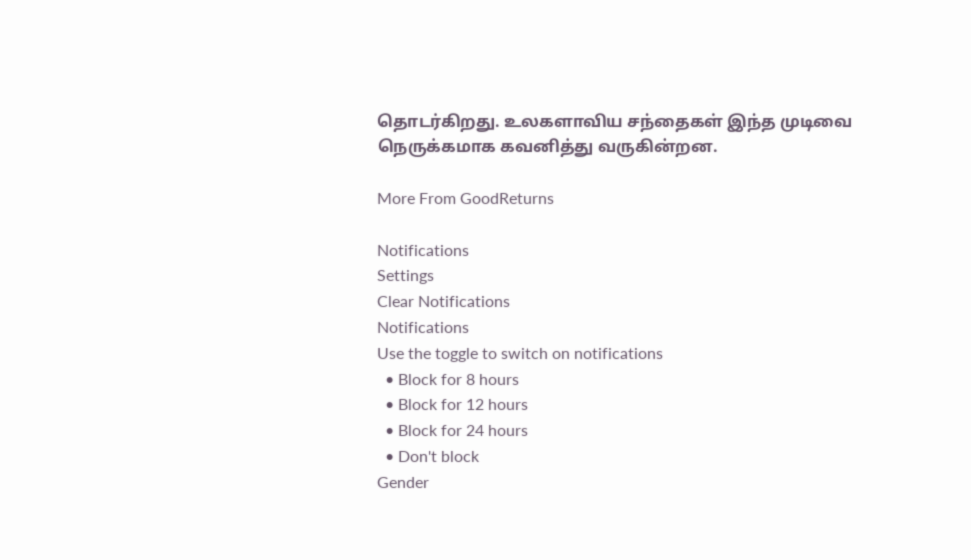தொடர்கிறது. உலகளாவிய சந்தைகள் இந்த முடிவை நெருக்கமாக கவனித்து வருகின்றன.

More From GoodReturns

Notifications
Settings
Clear Notifications
Notifications
Use the toggle to switch on notifications
  • Block for 8 hours
  • Block for 12 hours
  • Block for 24 hours
  • Don't block
Gender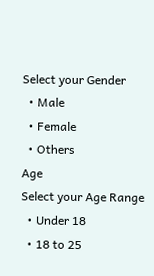Select your Gender
  • Male
  • Female
  • Others
Age
Select your Age Range
  • Under 18
  • 18 to 25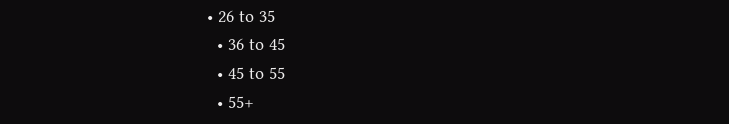• 26 to 35
  • 36 to 45
  • 45 to 55
  • 55+